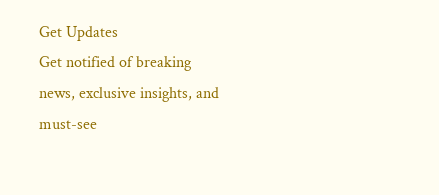Get Updates
Get notified of breaking news, exclusive insights, and must-see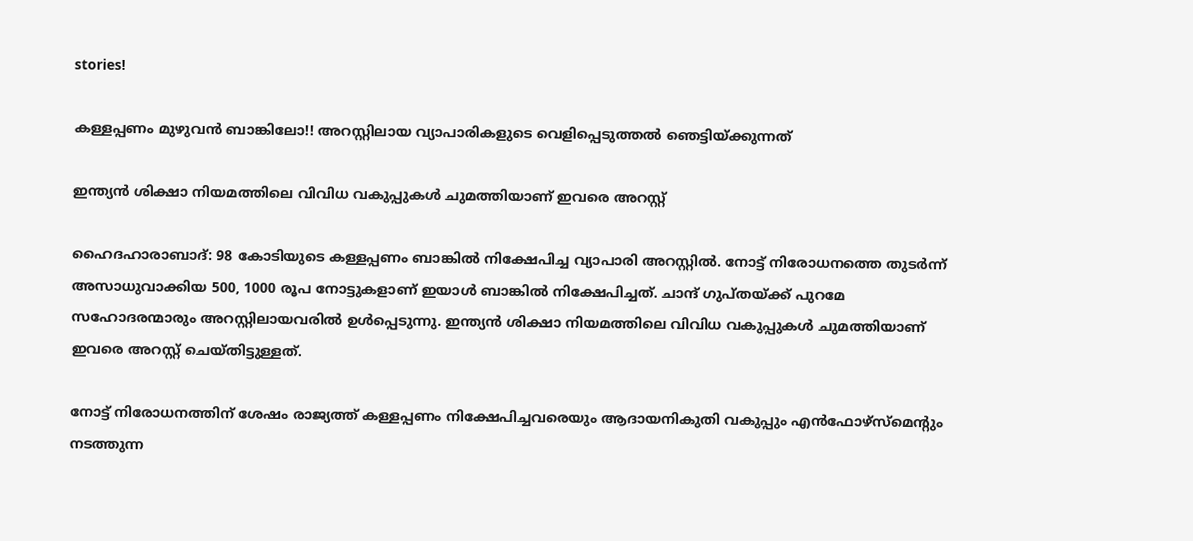stories!

കള്ളപ്പണം മുഴുവന്‍ ബാങ്കിലോ!! അറസ്റ്റിലായ വ്യാപാരികളുടെ വെളിപ്പെടുത്തല്‍ ഞെട്ടിയ്ക്കുന്നത്

ഇന്ത്യന്‍ ശിക്ഷാ നിയമത്തിലെ വിവിധ വകുപ്പുകള്‍ ചുമത്തിയാണ് ഇവരെ അറസ്റ്റ്

ഹൈദഹാരാബാദ്: 98 കോടിയുടെ കള്ളപ്പണം ബാങ്കില്‍ നിക്ഷേപിച്ച വ്യാപാരി അറസ്റ്റില്‍. നോട്ട് നിരോധനത്തെ തുടര്‍ന്ന് അസാധുവാക്കിയ 500, 1000 രൂപ നോട്ടുകളാണ് ഇയാള്‍ ബാങ്കില്‍ നിക്ഷേപിച്ചത്. ചാന്ദ് ഗുപ്തയ്ക്ക് പുറമേ സഹോദരന്മാരും അറസ്റ്റിലായവരില്‍ ഉള്‍പ്പെടുന്നു. ഇന്ത്യന്‍ ശിക്ഷാ നിയമത്തിലെ വിവിധ വകുപ്പുകള്‍ ചുമത്തിയാണ് ഇവരെ അറസ്റ്റ് ചെയ്തിട്ടുള്ളത്.

നോട്ട് നിരോധനത്തിന് ശേഷം രാജ്യത്ത് കള്ളപ്പണം നിക്ഷേപിച്ചവരെയും ആദായനികുതി വകുപ്പും എന്‍ഫോഴ്‌സ്‌മെന്റും നടത്തുന്ന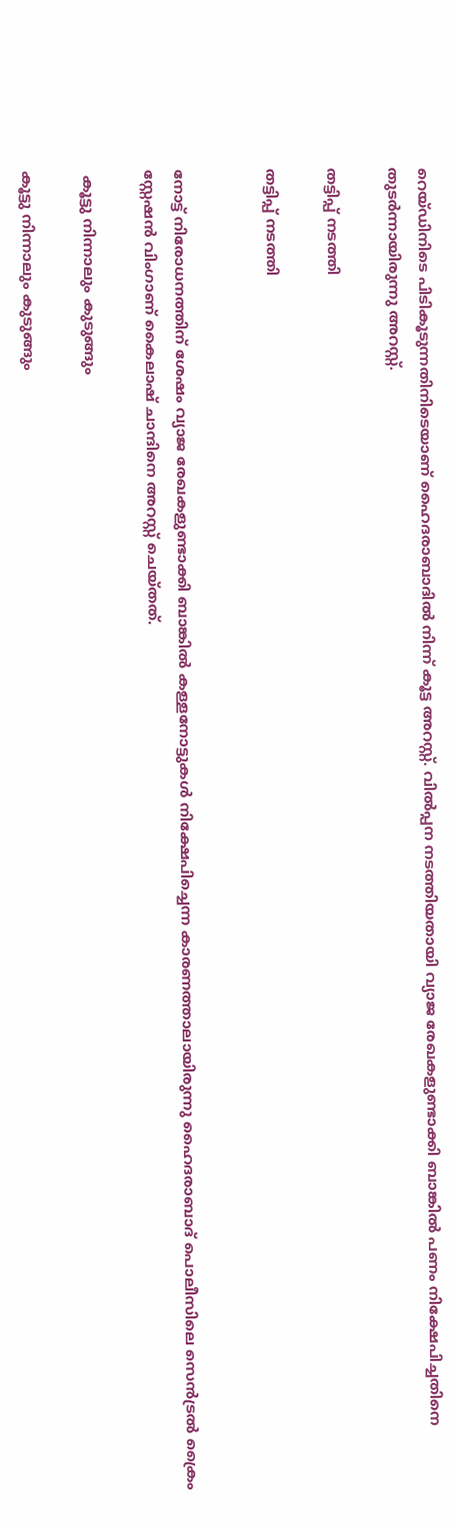റെയ്ഡിനിടെ പിടികൂടുന്നതിനിടെയാണ് ഹൈദരാബാദില്‍ നിന്ന് കൂട്ട അറസ്റ്റ്. വില്‍പ്പന നടത്തിയതായി വ്യാജ രേഖകളുണ്ടാക്കി ബാങ്കില്‍ പണം നിക്ഷേപിച്ചതിനെ തുടര്‍ന്നായിരുന്നു അറസ്റ്റ്.

തട്ടിപ്പ് നടത്തി

തട്ടിപ്പ് നടത്തി


നോട്ട് നിരോധനത്തിന് ശേഷം വ്യാജ രേഖകളുണ്ടാക്കി ബാങ്കില്‍ കള്ളനോട്ടുകള്‍ നിക്ഷേപിച്ചെന്ന കാരണത്താലായിരുന്നു ഹൈദരാബാദ് പൊലീസിലെ സെന്‍ട്രല്‍ ക്രൈം സ്റ്റേഷന്‍ വിംഗാണ് കൈലാഷ് ചാന്ദിനെ അറസ്റ്റ് ചെയ്തത്.

 കൂട്ടു നിന്നാലും കുടുങ്ങും

കൂട്ടു നിന്നാലും കുടുങ്ങും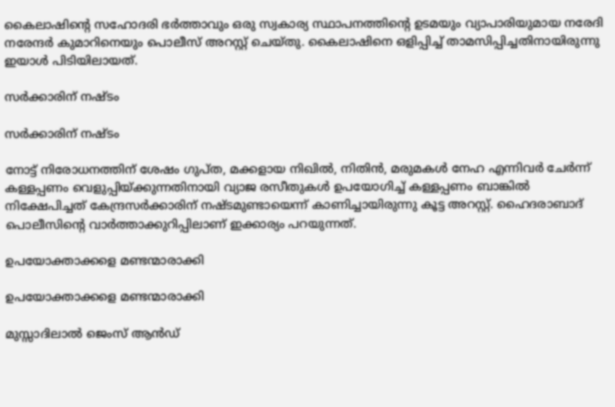കൈലാഷിന്റെ സഹോദരി ഭര്‍ത്താവും ഒരു സ്വകാര്യ സ്ഥാപനത്തിന്റെ ഉടമയും വ്യാപാരിയുമായ നരേദി നരേന്ദര്‍ കുമാറിനെയും പൊലീസ് അറസ്റ്റ് ചെയ്തു. കൈലാഷിനെ ഒളിപ്പിച്ച് താമസിപ്പിച്ചതിനായിരുന്നു ഇയാള്‍ പിടിയിലായത്.

സര്‍ക്കാരിന് നഷ്ടം

സര്‍ക്കാരിന് നഷ്ടം

നോട്ട് നിരോധനത്തിന് ശേഷം ഗുപ്ത, മക്കളായ നിഖില്‍, നിതിന്‍, മരുമകള്‍ നേഹ എന്നിവര്‍ ചേര്‍ന്ന് കള്ളപ്പണം വെളുപ്പിയ്ക്കുന്നതിനായി വ്യാജ രസീതുകള്‍ ഉപയോഗിച്ച് കള്ളപ്പണം ബാങ്കില്‍ നിക്ഷേപിച്ചത് കേന്ദ്രസര്‍ക്കാരിന് നഷ്ടമുണ്ടായെന്ന് കാണിച്ചായിരുന്നു കൂട്ട അറസ്റ്റ്. ഹൈദരാബാദ് പൊലീസിന്റെ വാര്‍ത്താക്കുറിപ്പിലാണ് ഇക്കാര്യം പറയുന്നത്.

ഉപയോക്താക്കളെ മണ്ടന്മാരാക്കി

ഉപയോക്താക്കളെ മണ്ടന്മാരാക്കി

മുസ്സാദിലാല്‍ ജെംസ് ആന്‍ഡ്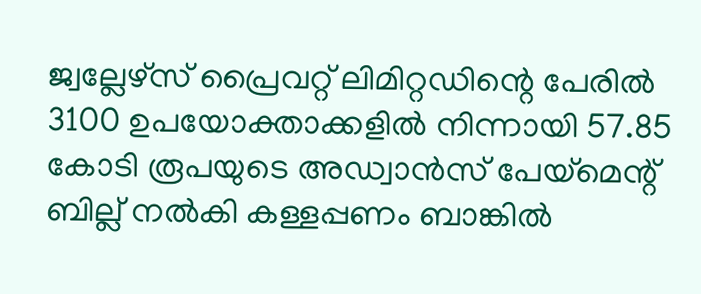ജ്വല്ലേഴ്‌സ് പ്രൈവറ്റ് ലിമിറ്റഡിന്റെ പേരില്‍ 3100 ഉപയോക്താക്കളില്‍ നിന്നായി 57.85 കോടി രൂപയുടെ അഡ്വാന്‍സ് പേയ്‌മെന്റ് ബില്ല് നല്‍കി കള്ളപ്പണം ബാങ്കില്‍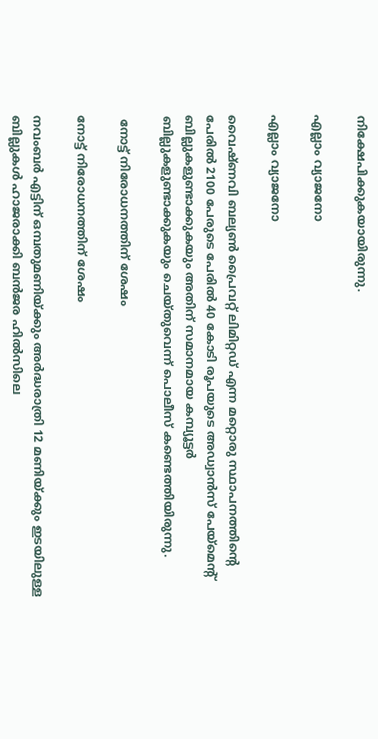നിക്ഷേപിക്കുകയായിരുന്നു.

എല്ലാം വ്യാജനോ

എല്ലാം വ്യാജനോ

വൈഷ്ണവി ബല്യണ്‍ പ്രൈവറ്റ് ലിമിറ്റഡ് എന്ന മറ്റൊരു സ്ഥാപനത്തിന്റെ പേരില്‍ 2100 പേരുടെ പേരില്‍ 40 കോടി രൂപയുടെ അഡ്വാന്‍സ് പേയ്‌മെന്റ് ബില്ലുകളുണ്ടാക്കുകയും അതിന് സമാനമായ കമ്പ്യൂട്ടര്‍ ബില്ലുകളുണ്ടാക്കുകയും ചെയ്തുവെന്ന് പൊലീസ് കണ്ടെത്തിയിരുന്നു.

 നോട്ട് നിരോധനത്തിന് ശേഷം

നോട്ട് നിരോധനത്തിന് ശേഷം

നവംബര്‍ എട്ടിന് ഒമ്പതുമണിയ്ക്കും അര്‍ദ്ധരാത്രി 12 മണിയ്ക്കും ഇടയിലുള്ള ബില്ലുകള്‍ ഹാജരാക്കി ബന്‍ജര ഹില്‍സിലെ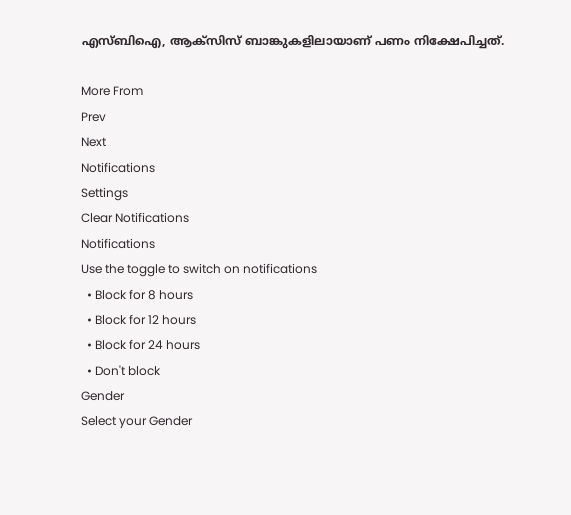എസ്ബിഐ, ആക്‌സിസ് ബാങ്കുകളിലായാണ് പണം നിക്ഷേപിച്ചത്.

More From
Prev
Next
Notifications
Settings
Clear Notifications
Notifications
Use the toggle to switch on notifications
  • Block for 8 hours
  • Block for 12 hours
  • Block for 24 hours
  • Don't block
Gender
Select your Gender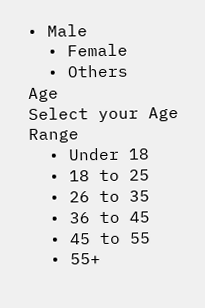• Male
  • Female
  • Others
Age
Select your Age Range
  • Under 18
  • 18 to 25
  • 26 to 35
  • 36 to 45
  • 45 to 55
  • 55+